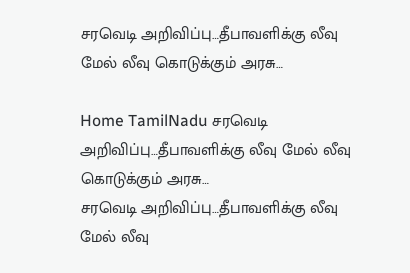சரவெடி அறிவிப்பு…தீபாவளிக்கு லீவு மேல் லீவு கொடுக்கும் அரசு…

Home TamilNadu சரவெடி அறிவிப்பு…தீபாவளிக்கு லீவு மேல் லீவு கொடுக்கும் அரசு…
சரவெடி அறிவிப்பு…தீபாவளிக்கு லீவு மேல் லீவு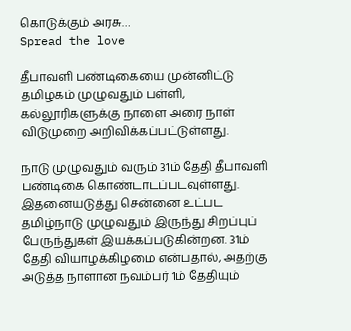கொடுக்கும் அரசு…
Spread the love

தீபாவளி பண்டிகையை முன்னிட்டு தமிழகம் முழுவதும் பள்ளி, கல்லூரிகளுக்கு நாளை அரை நாள் விடுமுறை அறிவிக்கப்பட்டுள்ளது.

நாடு முழுவதும் வரும் 31ம் தேதி தீபாவளி பண்டிகை கொண்டாடப்படவுள்ளது. இதனையடுத்து சென்னை உட்பட தமிழ்நாடு முழுவதும் இருந்து சிறப்புப் பேருந்துகள் இயக்கப்படுகின்றன. 31ம் தேதி வியாழக்கிழமை என்பதால், அதற்கு அடுத்த நாளான நவம்பர் 1ம் தேதியும்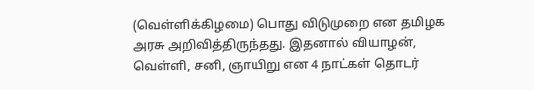(வெள்ளிக்கிழமை) பொது விடுமுறை என தமிழக அரசு அறிவித்திருந்தது. இதனால் வியாழன், வெள்ளி, சனி, ஞாயிறு என 4 நாட்கள் தொடர்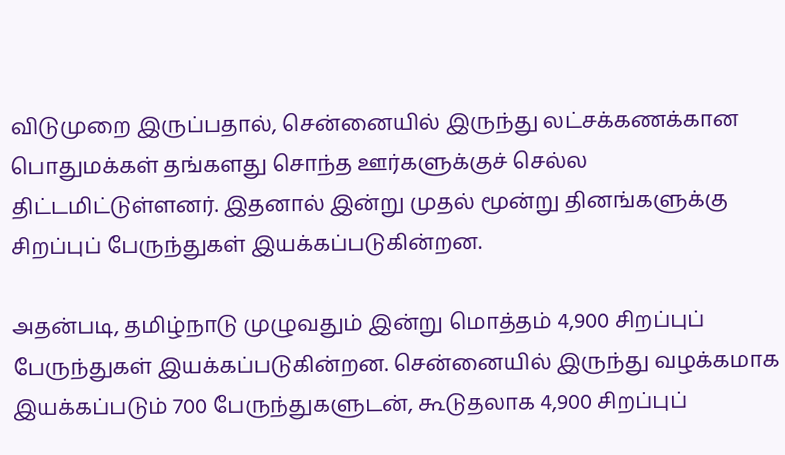விடுமுறை இருப்பதால், சென்னையில் இருந்து லட்சக்கணக்கான பொதுமக்கள் தங்களது சொந்த ஊர்களுக்குச் செல்ல திட்டமிட்டுள்ளனர். இதனால் இன்று முதல் மூன்று தினங்களுக்கு சிறப்புப் பேருந்துகள் இயக்கப்படுகின்றன.

அதன்படி, தமிழ்நாடு முழுவதும் இன்று மொத்தம் 4,900 சிறப்புப் பேருந்துகள் இயக்கப்படுகின்றன. சென்னையில் இருந்து வழக்கமாக இயக்கப்படும் 700 பேருந்துகளுடன், கூடுதலாக 4,900 சிறப்புப்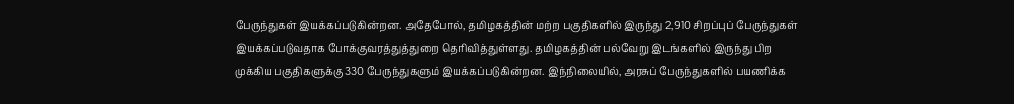பேருந்துகள் இயக்கப்படுகின்றன. அதேபோல், தமிழகத்தின் மற்ற பகுதிகளில் இருந்து 2,910 சிறப்புப் பேருந்துகள் இயக்கப்படுவதாக போக்குவரத்துத்துறை தெரிவித்துள்ளது. தமிழகத்தின் பல்வேறு இடங்களில் இருந்து பிற முக்கிய பகுதிகளுக்கு 330 பேருந்துகளும் இயக்கப்படுகின்றன. இந்நிலையில், அரசுப் பேருந்துகளில் பயணிக்க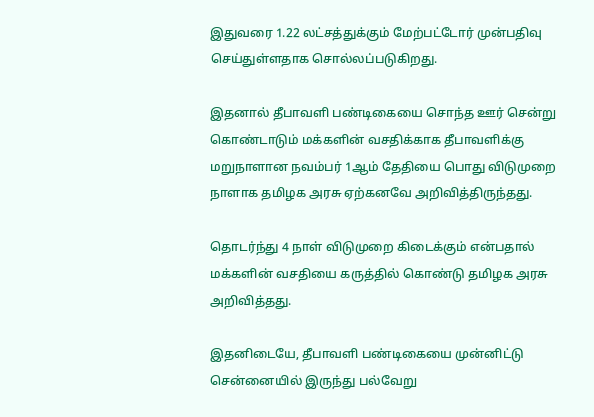இதுவரை 1.22 லட்சத்துக்கும் மேற்பட்டோர் முன்பதிவு செய்துள்ளதாக சொல்லப்படுகிறது.

இதனால் தீபாவளி பண்டிகையை சொந்த ஊர் சென்று கொண்டாடும் மக்களின் வசதிக்காக தீபாவளிக்கு மறுநாளான நவம்பர் 1ஆம் தேதியை பொது விடுமுறை நாளாக தமிழக அரசு ஏற்கனவே அறிவித்திருந்தது.

தொடர்ந்து 4 நாள் விடுமுறை கிடைக்கும் என்பதால் மக்களின் வசதியை கருத்தில் கொண்டு தமிழக அரசு அறிவித்தது.

இதனிடையே, தீபாவளி பண்டிகையை முன்னிட்டு சென்னையில் இருந்து பல்வேறு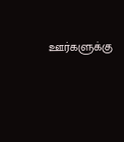ஊர்களுக்கு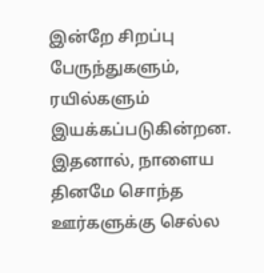இன்றே சிறப்பு பேருந்துகளும், ரயில்களும் இயக்கப்படுகின்றன. இதனால், நாளைய தினமே சொந்த ஊர்களுக்கு செல்ல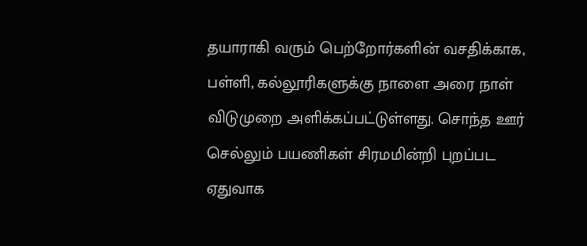தயாராகி வரும் பெற்றோர்களின் வசதிக்காக, பள்ளி, கல்லூரிகளுக்கு நாளை அரை நாள் விடுமுறை அளிக்கப்பட்டுள்ளது. சொந்த ஊர் செல்லும் பயணிகள் சிரமமின்றி புறப்பட ஏதுவாக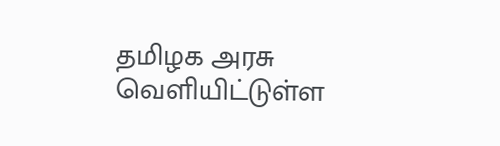தமிழக அரசு வெளியிட்டுள்ள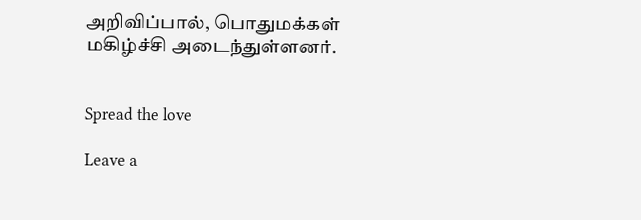அறிவிப்பால், பொதுமக்கள் மகிழ்ச்சி அடைந்துள்ளனர்.


Spread the love

Leave a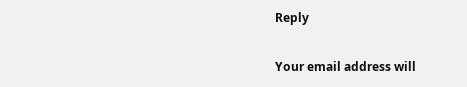Reply

Your email address will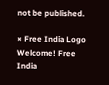not be published.

× Free India Logo
Welcome! Free India